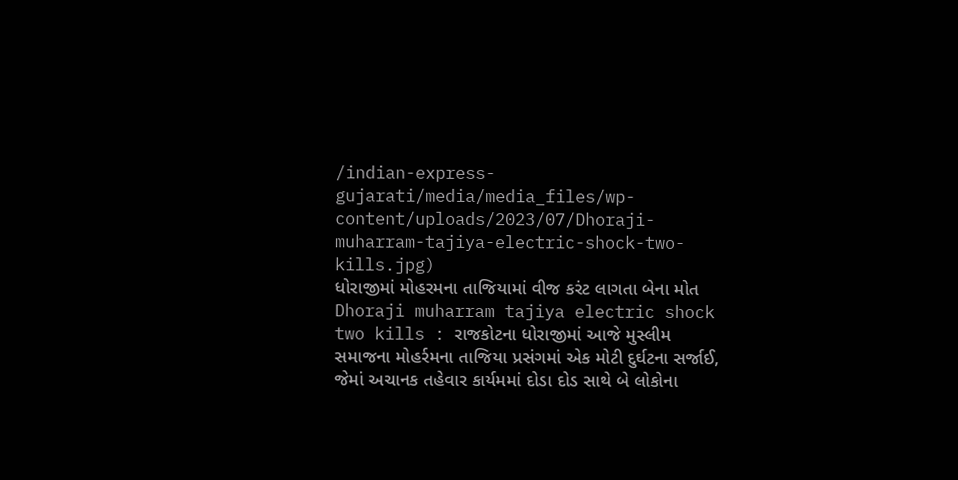/indian-express-gujarati/media/media_files/wp-content/uploads/2023/07/Dhoraji-muharram-tajiya-electric-shock-two-kills.jpg)
ધોરાજીમાં મોહરમના તાજિયામાં વીજ કરંટ લાગતા બેના મોત
Dhoraji muharram tajiya electric shock two kills : રાજકોટના ધોરાજીમાં આજે મુસ્લીમ સમાજના મોહર્રમના તાજિયા પ્રસંગમાં એક મોટી દુર્ઘટના સર્જાઈ, જેમાં અચાનક તહેવાર કાર્યમમાં દોડા દોડ સાથે બે લોકોના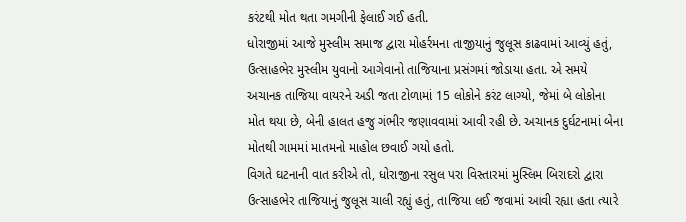કરંટથી મોત થતા ગમગીની ફેલાઈ ગઈ હતી.
ધોરાજીમાં આજે મુસ્લીમ સમાજ દ્વારા મોહર્રમના તાજીયાનું જુલૂસ કાઢવામાં આવ્યું હતું, ઉત્સાહભેર મુસ્લીમ યુવાનો આગેવાનો તાજિયાના પ્રસંગમાં જોડાયા હતા. એ સમયે અચાનક તાજિયા વાયરને અડી જતા ટોળામાં 15 લોકોને કરંટ લાગ્યો, જેમાં બે લોકોના મોત થયા છે, બેની હાલત હજુ ગંભીર જણાવવામાં આવી રહી છે. અચાનક દુર્ઘટનામાં બેના મોતથી ગામમાં માતમનો માહોલ છવાઈ ગયો હતો.
વિગતે ઘટનાની વાત કરીએ તો, ધોરાજીના રસુલ પરા વિસ્તારમાં મુસ્લિમ બિરાદરો દ્વારા ઉત્સાહભેર તાજિયાનું જુલૂસ ચાલી રહ્યું હતું, તાજિયા લઈ જવામાં આવી રહ્યા હતા ત્યારે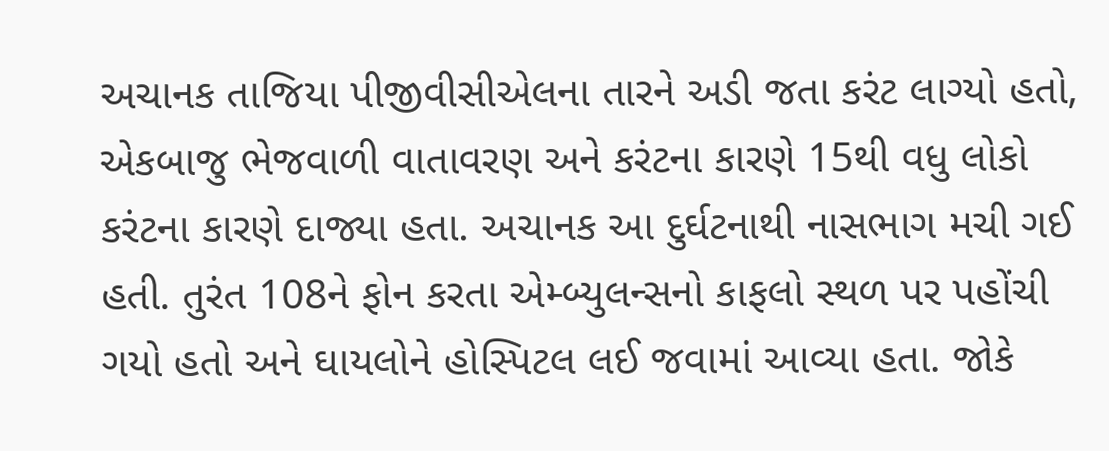અચાનક તાજિયા પીજીવીસીએલના તારને અડી જતા કરંટ લાગ્યો હતો, એકબાજુ ભેજવાળી વાતાવરણ અને કરંટના કારણે 15થી વધુ લોકો કરંટના કારણે દાજ્યા હતા. અચાનક આ દુર્ઘટનાથી નાસભાગ મચી ગઈ હતી. તુરંત 108ને ફોન કરતા એમ્બ્યુલન્સનો કાફલો સ્થળ પર પહોંચી ગયો હતો અને ઘાયલોને હોસ્પિટલ લઈ જવામાં આવ્યા હતા. જોકે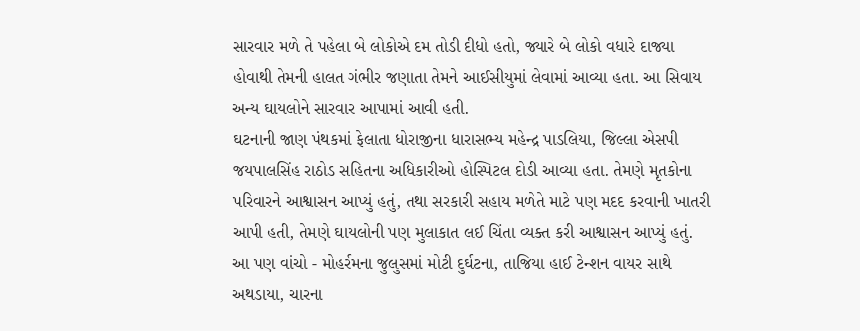સારવાર મળે તે પહેલા બે લોકોએ દમ તોડી દીધો હતો, જ્યારે બે લોકો વધારે દાજ્યા હોવાથી તેમની હાલત ગંભીર જણાતા તેમને આઈસીયુમાં લેવામાં આવ્યા હતા. આ સિવાય અન્ય ઘાયલોને સારવાર આપામાં આવી હતી.
ઘટનાની જાણ પંથકમાં ફેલાતા ધોરાજીના ધારાસભ્ય મહેન્દ્ર પાડલિયા, જિલ્લા એસપી જયપાલસિંહ રાઠોડ સહિતના અધિકારીઓ હોસ્પિટલ દોડી આવ્યા હતા. તેમણે મૃતકોના પરિવારને આશ્વાસન આપ્યું હતું, તથા સરકારી સહાય મળેતે માટે પણ મદદ કરવાની ખાતરી આપી હતી, તેમણે ઘાયલોની પણ મુલાકાત લઈ ચિંતા વ્યક્ત કરી આશ્વાસન આપ્યું હતું.
આ પણ વાંચો - મોહર્રમના જુલુસમાં મોટી દુર્ઘટના, તાજિયા હાઈ ટેન્શન વાયર સાથે અથડાયા, ચારના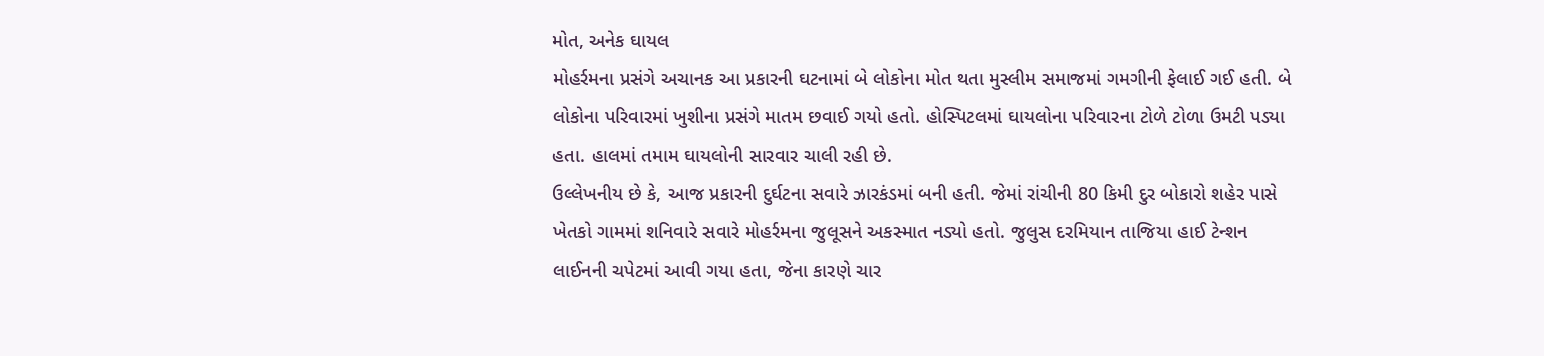મોત, અનેક ઘાયલ
મોહર્રમના પ્રસંગે અચાનક આ પ્રકારની ઘટનામાં બે લોકોના મોત થતા મુસ્લીમ સમાજમાં ગમગીની ફેલાઈ ગઈ હતી. બે લોકોના પરિવારમાં ખુશીના પ્રસંગે માતમ છવાઈ ગયો હતો. હોસ્પિટલમાં ઘાયલોના પરિવારના ટોળે ટોળા ઉમટી પડ્યા હતા. હાલમાં તમામ ઘાયલોની સારવાર ચાલી રહી છે.
ઉલ્લેખનીય છે કે, આજ પ્રકારની દુર્ઘટના સવારે ઝારકંડમાં બની હતી. જેમાં રાંચીની 80 કિમી દુર બોકારો શહેર પાસે ખેતકો ગામમાં શનિવારે સવારે મોહર્રમના જુલૂસને અકસ્માત નડ્યો હતો. જુલુસ દરમિયાન તાજિયા હાઈ ટેન્શન લાઈનની ચપેટમાં આવી ગયા હતા, જેના કારણે ચાર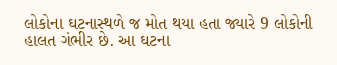લોકોના ઘટનાસ્થળે જ મોત થયા હતા જ્યારે 9 લોકોની હાલત ગંભીર છે. આ ઘટના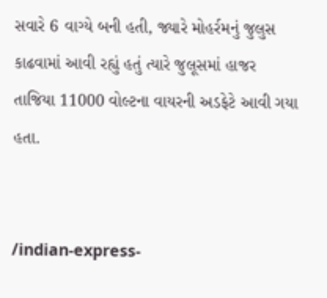સવારે 6 વાગ્યે બની હતી, જ્યારે મોહર્રમનું જુલુસ કાઢવામાં આવી રહ્યું હતું ત્યારે જુલૂસમાં હાજર તાજિયા 11000 વોલ્ટના વાયરની અડફેટે આવી ગયા હતા.


/indian-express-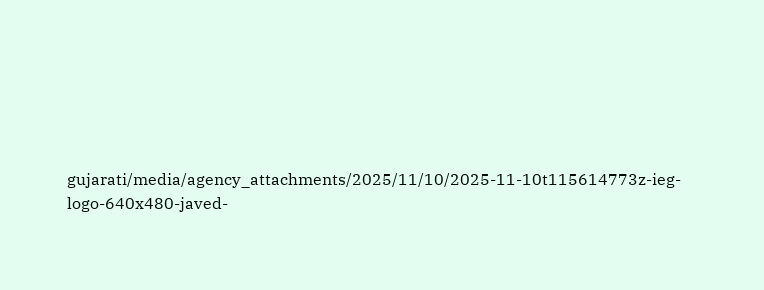gujarati/media/agency_attachments/2025/11/10/2025-11-10t115614773z-ieg-logo-640x480-javed-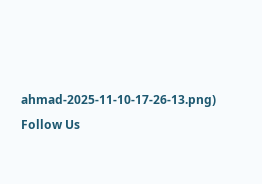ahmad-2025-11-10-17-26-13.png)
Follow Us